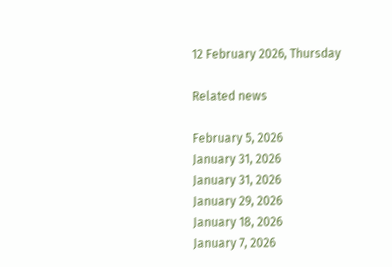12 February 2026, Thursday

Related news

February 5, 2026
January 31, 2026
January 31, 2026
January 29, 2026
January 18, 2026
January 7, 2026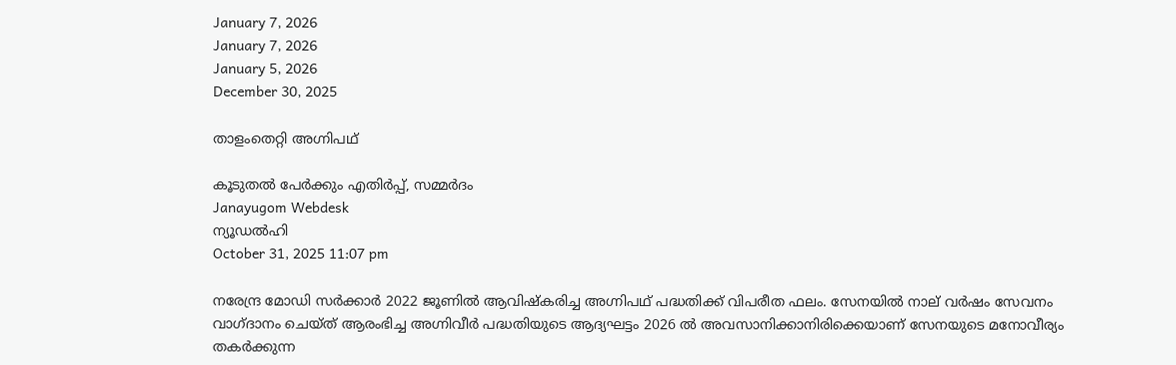January 7, 2026
January 7, 2026
January 5, 2026
December 30, 2025

താളംതെറ്റി അഗ്നിപഥ്

കൂടുതല്‍ പേര്‍ക്കും എതിര്‍പ്പ്, സമ്മര്‍ദം
Janayugom Webdesk
ന്യൂഡല്‍ഹി
October 31, 2025 11:07 pm

നരേന്ദ്ര മോഡി സര്‍ക്കാര്‍ 2022 ജൂണില്‍ ആവിഷ്കരിച്ച അഗ്നിപഥ് പദ്ധതിക്ക് വിപരീത ഫലം. സേനയില്‍‍ നാല് വര്‍ഷം സേവനം വാഗ്ദാനം ചെയ്ത് ആരംഭിച്ച അഗ്നിവീര്‍ പദ്ധതിയുടെ ആദ്യഘട്ടം 2026 ല്‍ അവസാനിക്കാനിരിക്കെയാണ് സേനയുടെ മനോവീര്യം തകര്‍ക്കുന്ന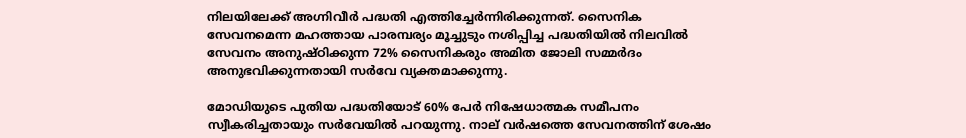നിലയിലേക്ക് അഗ്നിവീര്‍ പദ്ധതി എത്തിച്ചേര്‍ന്നിരിക്കുന്നത്. സൈനിക സേവനമെന്ന മഹത്തായ പാരമ്പര്യം മൂച്ചുടും നശിപ്പിച്ച പദ്ധതിയില്‍ നിലവില്‍ സേവനം അനുഷ്ഠിക്കുന്ന 72% സൈനികരും അമിത ജോലി സമ്മര്‍ദം അനുഭവിക്കുന്നതായി സര്‍വേ വ്യക്തമാക്കുന്നു.

മോഡിയുടെ പുതിയ പദ്ധതിയോട് 60% പേര്‍ നിഷേധാത്മക സമീപനം സ്വീകരിച്ചതായും സര്‍വേയില്‍ പറയുന്നു. നാല് വര്‍ഷത്തെ സേവനത്തിന് ശേഷം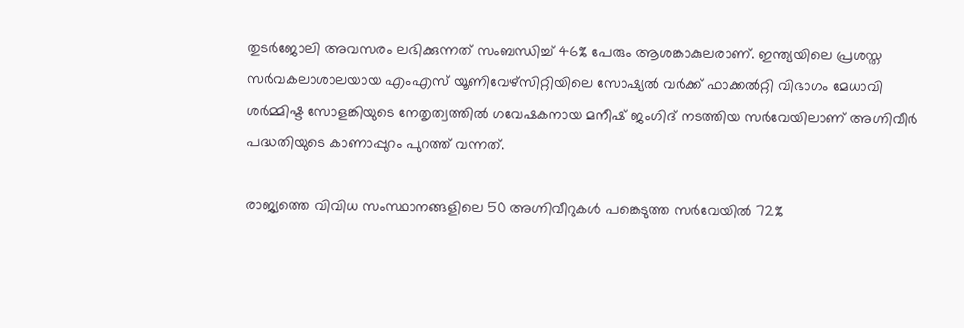തുടര്‍ജോലി അവസരം ലഭിക്കുന്നത് സംബന്ധിച്ച് 46% പേരും ആശങ്കാകുലരാണ്. ഇന്ത്യയിലെ പ്രശസ്ത സര്‍വകലാശാലയായ എംഎസ് യൂണിവേഴ്സിറ്റിയിലെ സോഷ്യല്‍ വര്‍ക്ക് ഫാക്കല്‍റ്റി വിഭാഗം മേധാവി ശര്‍മ്മിഷ്ട സോളങ്കിയുടെ നേതൃത്വത്തില്‍ ഗവേഷകനായ മനീഷ് ജംഗിദ് നടത്തിയ സര്‍വേയിലാണ് അഗ്നിവീര്‍ പദ്ധതിയുടെ കാണാപ്പുറം പുറത്ത് വന്നത്.

രാജ്യത്തെ വിവിധ സംസ്ഥാനങ്ങളിലെ 50 അഗ്നിവീറുകള്‍ പങ്കെടുത്ത സര്‍വേയില്‍ 72%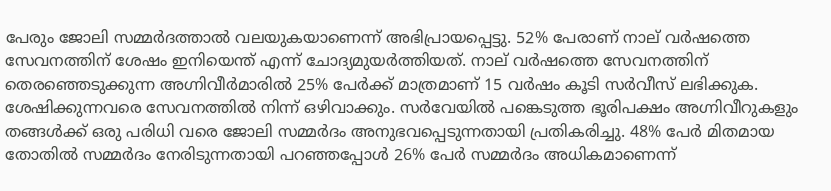പേരും ജോലി സമ്മര്‍ദത്താല്‍ വലയുകയാണെന്ന് അഭിപ്രായപ്പെട്ടു. 52% പേരാണ് നാല് വര്‍ഷത്തെ സേവനത്തിന് ശേഷം ഇനിയെന്ത് എന്ന് ചോദ്യമുയര്‍ത്തിയത്. നാല് വര്‍ഷത്തെ സേവനത്തിന് തെരഞ്ഞെടുക്കുന്ന അഗ്നിവീര്‍മാരില്‍ 25% പേര്‍ക്ക് മാത്രമാണ് 15 വര്‍ഷം കൂടി സര്‍വീസ് ലഭിക്കുക. ശേഷിക്കുന്നവരെ സേവനത്തില്‍ നിന്ന് ഒഴിവാക്കും. സര്‍വേയില്‍ പങ്കെടുത്ത ഭൂരിപക്ഷം അഗ്നിവീറുകളും തങ്ങള്‍ക്ക് ഒരു പരിധി വരെ ജോലി സമ്മര്‍ദം അനുഭവപ്പെടുന്നതായി പ്രതികരിച്ചു. 48% പേര്‍ മിതമായ തോതില്‍ സമ്മര്‍ദം നേരിടുന്നതായി പറഞ്ഞപ്പോള്‍ 26% പേര്‍ സമ്മര്‍ദം അധികമാണെന്ന്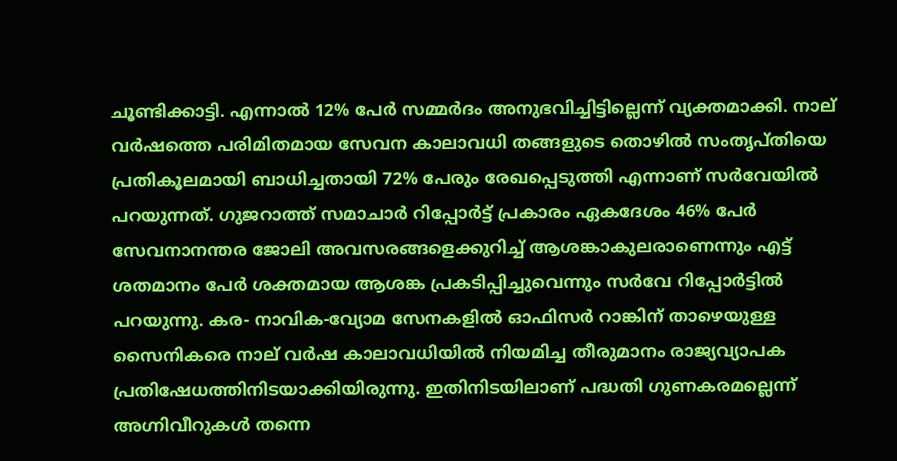ചൂണ്ടിക്കാട്ടി. എന്നാല്‍ 12% പേര്‍ സമ്മര്‍ദം അനുഭവിച്ചിട്ടില്ലെന്ന് വ്യക്തമാക്കി. നാല് വര്‍ഷത്തെ പരിമിതമായ സേവന കാലാവധി തങ്ങളുടെ തൊഴില്‍ സംതൃപ്തിയെ പ്രതികൂലമായി ബാധിച്ചതായി 72% പേരും രേഖപ്പെടുത്തി എന്നാണ് സര്‍വേയില്‍ പറയുന്നത്. ഗുജറാത്ത് സമാചാർ റിപ്പോർട്ട് പ്രകാരം ഏകദേശം 46% പേർ സേവനാനന്തര ജോലി അവസരങ്ങളെക്കുറിച്ച് ആശങ്കാകുലരാണെന്നും എട്ട് ശതമാനം പേർ ശക്തമായ ആശങ്ക പ്രകടിപ്പിച്ചുവെന്നും സര്‍വേ റിപ്പോര്‍ട്ടില്‍ പറയുന്നു. കര- നാവിക‑വ്യോമ സേനകളില്‍ ഓഫിസര്‍ റാങ്കിന് താഴെയുള്ള സൈനികരെ നാല് വര്‍ഷ കാലാവധിയില്‍ നിയമിച്ച തീരുമാനം രാജ്യവ്യാപക പ്രതിഷേധത്തിനിടയാക്കിയിരുന്നു. ഇതിനിടയിലാണ് പദ്ധതി ഗുണകരമല്ലെന്ന് അഗ്നിവീറുകള്‍ തന്നെ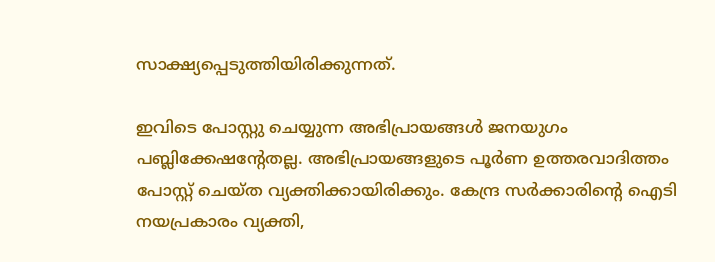സാക്ഷ്യപ്പെടുത്തിയിരിക്കുന്നത്.

ഇവിടെ പോസ്റ്റു ചെയ്യുന്ന അഭിപ്രായങ്ങള്‍ ജനയുഗം പബ്ലിക്കേഷന്റേതല്ല. അഭിപ്രായങ്ങളുടെ പൂര്‍ണ ഉത്തരവാദിത്തം പോസ്റ്റ് ചെയ്ത വ്യക്തിക്കായിരിക്കും. കേന്ദ്ര സര്‍ക്കാരിന്റെ ഐടി നയപ്രകാരം വ്യക്തി,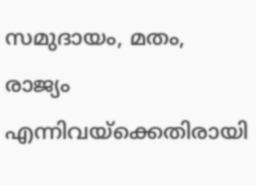സമുദായം, മതം, രാജ്യം എന്നിവയ്‌ക്കെതിരായി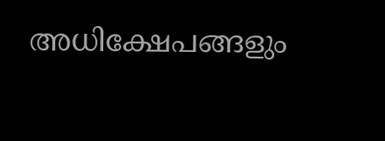അധിക്ഷേപങ്ങളും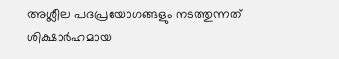അശ്ലീല പദപ്രയോഗങ്ങളും നടത്തുന്നത് ശിക്ഷാര്‍ഹമായ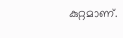കുറ്റമാണ്.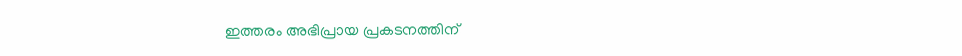ഇത്തരം അഭിപ്രായ പ്രകടനത്തിന്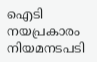ഐടി നയപ്രകാരം നിയമനടപടി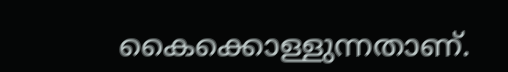കൈക്കൊള്ളുന്നതാണ്.